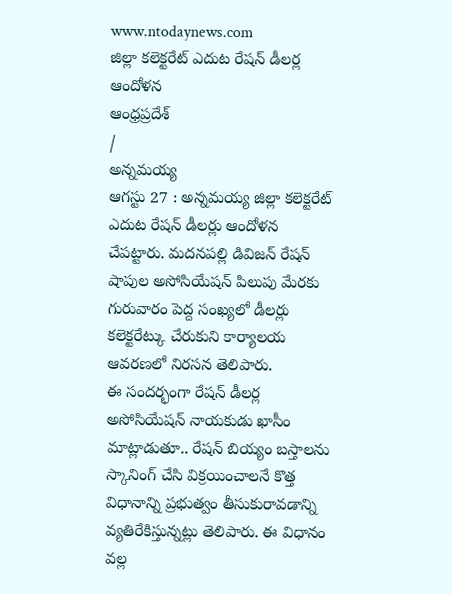www.ntodaynews.com
జిల్లా కలెక్టరేట్ ఎదుట రేషన్ డీలర్ల ఆందోళన
ఆంధ్రప్రదేశ్
/
అన్నమయ్య
ఆగస్టు 27 : అన్నమయ్య జిల్లా కలెక్టరేట్ ఎదుట రేషన్ డీలర్లు ఆందోళన చేపట్టారు. మదనపల్లి డివిజన్ రేషన్ షాపుల అసోసియేషన్ పిలుపు మేరకు గురువారం పెద్ద సంఖ్యలో డీలర్లు కలెక్టరేట్కు చేరుకుని కార్యాలయ ఆవరణలో నిరసన తెలిపారు.
ఈ సందర్భంగా రేషన్ డీలర్ల అసోసియేషన్ నాయకుడు ఖాసీం మాట్లాడుతూ.. రేషన్ బియ్యం బస్తాలను స్కానింగ్ చేసి విక్రయించాలనే కొత్త విధానాన్ని ప్రభుత్వం తీసుకురావడాన్ని వ్యతిరేకిస్తున్నట్లు తెలిపారు. ఈ విధానం వల్ల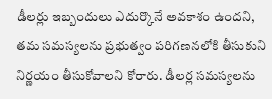డీలర్లు ఇబ్బందులు ఎదుర్కొనే అవకాశం ఉందని, తమ సమస్యలను ప్రభుత్వం పరిగణనలోకి తీసుకుని నిర్ణయం తీసుకోవాలని కోరారు. డీలర్ల సమస్యలను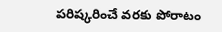పరిష్కరించే వరకు పోరాటం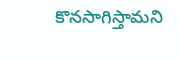కొనసాగిస్తామని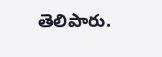తెలిపారు.